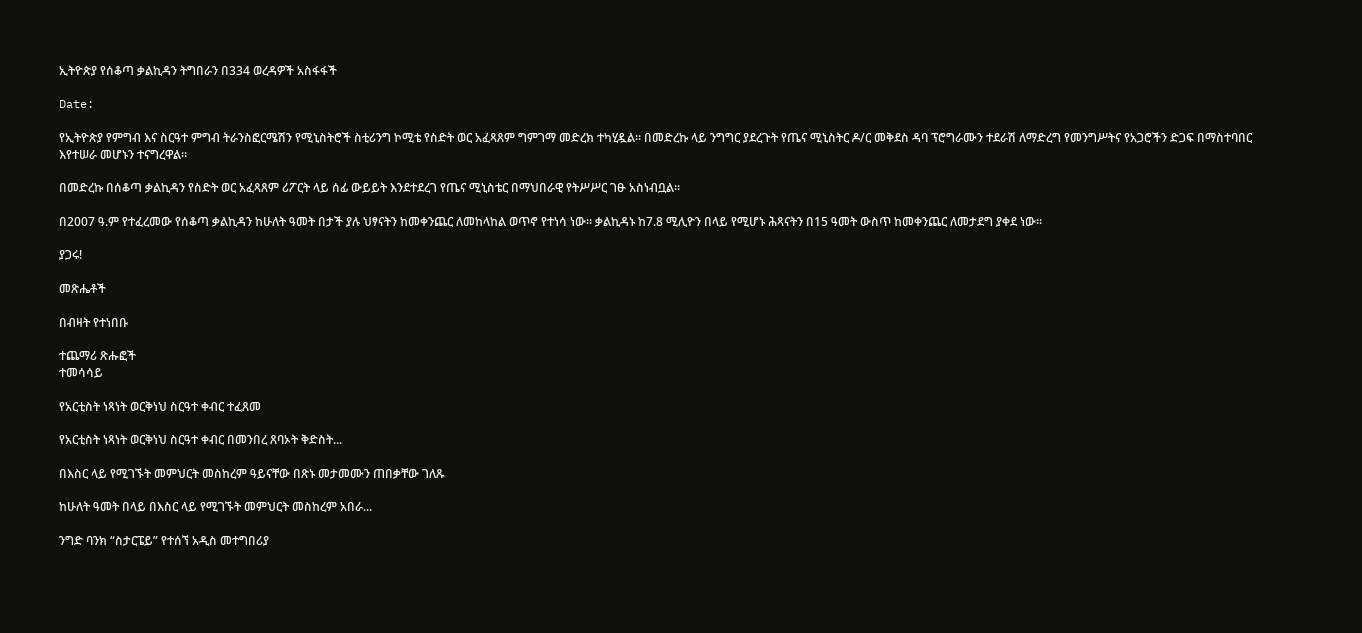ኢትዮጵያ የሰቆጣ ቃልኪዳን ትግበራን በ334 ወረዳዎች አስፋፋች

Date:

የኢትዮጵያ የምግብ እና ስርዓተ ምግብ ትራንስፎርሜሽን የሚኒስትሮች ስቲሪንግ ኮሚቴ የስድት ወር አፈጻጸም ግምገማ መድረክ ተካሂዷል። በመድረኩ ላይ ንግግር ያደረጉት የጤና ሚኒስትር ዶ/ር መቅደስ ዳባ ፕሮግራሙን ተደራሽ ለማድረግ የመንግሥትና የአጋሮችን ድጋፍ በማስተባበር እየተሠራ መሆኑን ተናግረዋል።

በመድረኩ በሰቆጣ ቃልኪዳን የስድት ወር አፈጻጸም ሪፖርት ላይ ሰፊ ውይይት እንደተደረገ የጤና ሚኒስቴር በማህበራዊ የትሥሥር ገፁ አስነብቧል።

በ2007 ዓ.ም የተፈረመው የሰቆጣ ቃልኪዳን ከሁለት ዓመት በታች ያሉ ህፃናትን ከመቀንጨር ለመከላከል ወጥኖ የተነሳ ነው። ቃልኪዳኑ ከ7.8 ሚሊዮን በላይ የሚሆኑ ሕጻናትን በ15 ዓመት ውስጥ ከመቀንጨር ለመታደግ ያቀደ ነው።

ያጋሩ!

መጽሔቶች

በብዛት የተነበቡ

ተጨማሪ ጽሑፎች
ተመሳሳይ

የአርቲስት ነጻነት ወርቅነህ ስርዓተ ቀብር ተፈጸመ

የአርቲስት ነጻነት ወርቅነህ ስርዓተ ቀብር በመንበረ ጸባኦት ቅድስት...

በእስር ላይ የሚገኙት መምህርት መስከረም ዓይናቸው በጽኑ መታመሙን ጠበቃቸው ገለጹ

ከሁለት ዓመት በላይ በእስር ላይ የሚገኙት መምህርት መስከረም አበራ...

ንግድ ባንክ “ስታርፔይ” የተሰኘ አዲስ መተግበሪያ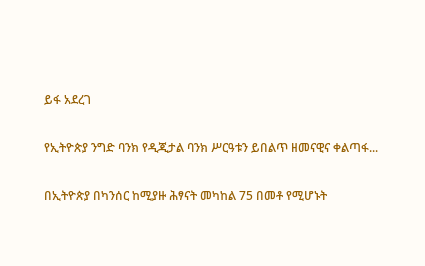ይፋ አደረገ

የኢትዮጵያ ንግድ ባንክ የዲጂታል ባንክ ሥርዓቱን ይበልጥ ዘመናዊና ቀልጣፋ...

በኢትዮጵያ በካንሰር ከሚያዙ ሕፃናት መካከል 75 በመቶ የሚሆኑት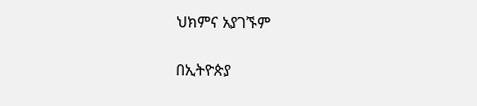ህክምና አያገኙም

በኢትዮጵያ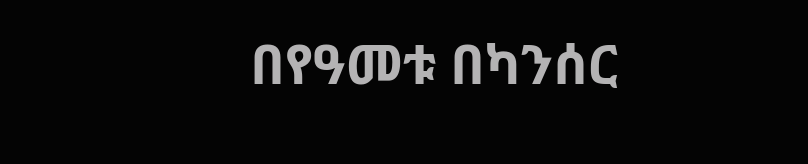በየዓመቱ በካንሰር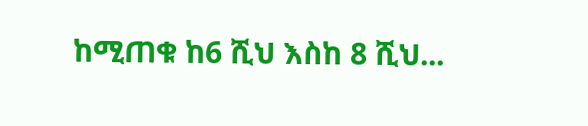ከሚጠቁ ከ6 ሺህ እስከ 8 ሺህ...